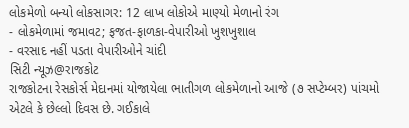લોકમેળો બન્યો લોકસાગર: 12 લાખ લોકોએ માણ્યો મેળાનો રંગ
- લોકમેળામાં જમાવટ; ફજત-ફાળકા-વેપારીઓ ખુશખુશાલ
- વરસાદ નહીં પડતા વેપારીઓને ચાંદી
સિટી ન્યૂઝ@રાજકોટ
રાજકોટના રેસકોર્સ મેદાનમાં યોજાયેલા ભાતીગળ લોકમેળાનો આજે (૭ સપ્ટેમ્બર) પાંચમો એટલે કે છેલ્લો દિવસ છે. ગઈકાલે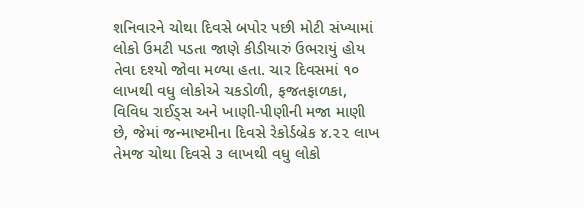શનિવારને ચોથા દિવસે બપોર પછી મોટી સંખ્યામાં લોકો ઉમટી પડતા જાણે કીડીયારું ઉભરાયું હોય તેવા દશ્યો જોવા મળ્યા હતા. ચાર દિવસમાં ૧૦ લાખથી વધુ લોકોએ ચકડોળી, ફજતફાળકા, વિવિધ રાઈડ્સ અને ખાણી-પીણીની મજા માણી છે, જેમાં જન્માષ્ટમીના દિવસે રેકોર્ડબ્રેક ૪.૨૨ લાખ તેમજ ચોથા દિવસે ૩ લાખથી વધુ લોકો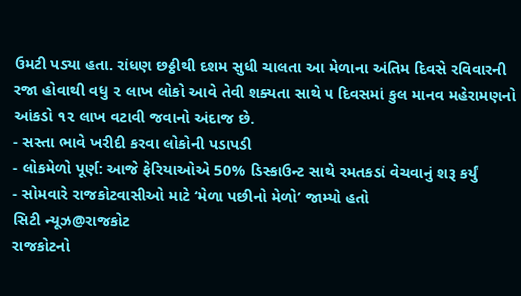ઉમટી પડ્યા હતા. રાંધણ છઠ્ઠીથી દશમ સુધી ચાલતા આ મેળાના અંતિમ દિવસે રવિવારની રજા હોવાથી વધુ ૨ લાખ લોકો આવે તેવી શક્યતા સાથે ૫ દિવસમાં કુલ માનવ મહેરામણનો આંકડો ૧૨ લાખ વટાવી જવાનો અંદાજ છે.
- સસ્તા ભાવે ખરીદી કરવા લોકોની પડાપડી
- લોકમેળો પૂર્ણ: આજે ફેરિયાઓએ 50% ડિસ્કાઉન્ટ સાથે રમતકડાં વેચવાનું શરૂ કર્યું
- સોમવારે રાજકોટવાસીઓ માટે ‘મેળા પછીનો મેળો’ જામ્યો હતો
સિટી ન્યૂઝ@રાજકોટ
રાજકોટનો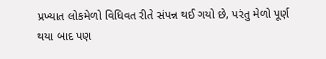પ્રખ્યાત લોકમેળો વિધિવત રીતે સંપન્ન થઈ ગયો છે, પરંતુ મેળો પૂર્ણ થયા બાદ પણ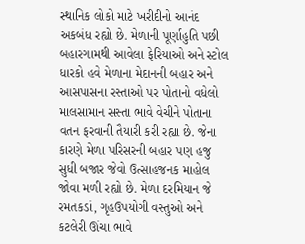સ્થાનિક લોકો માટે ખરીદીનો આનંદ અકબંધ રહ્યો છે. મેળાની પૂર્ણાહુતિ પછી બહારગામથી આવેલા ફેરિયાઓ અને સ્ટોલ ધારકો હવે મેળાના મેદાનની બહાર અને આસપાસના રસ્તાઓ પર પોતાનો વધેલો માલસામાન સસ્તા ભાવે વેચીને પોતાના વતન ફરવાની તૈયારી કરી રહ્યા છે. જેના કારણે મેળા પરિસરની બહાર પણ હજુ સુધી બજાર જેવો ઉત્સાહજનક માહોલ જોવા મળી રહ્યો છે. મેળા દરમિયાન જે રમતકડાં, ગૃહઉપયોગી વસ્તુઓ અને કટલેરી ઊંચા ભાવે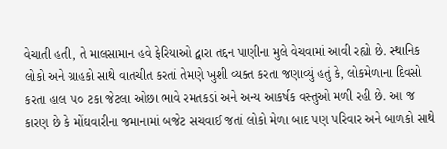વેચાતી હતી, તે માલસામાન હવે ફેરિયાઓ દ્વારા તદ્દન પાણીના મુલે વેચવામાં આવી રહ્યો છે. સ્થાનિક લોકો અને ગ્રાહકો સાથે વાતચીત કરતાં તેમણે ખુશી વ્યક્ત કરતા જણાવ્યું હતું કે, લોકમેળાના દિવસો કરતા હાલ ૫૦ ટકા જેટલા ઓછા ભાવે રમતકડાં અને અન્ય આકર્ષક વસ્તુઓ મળી રહી છે. આ જ કારણ છે કે મોંઘવારીના જમાનામાં બજેટ સચવાઈ જતાં લોકો મેળા બાદ પણ પરિવાર અને બાળકો સાથે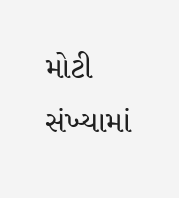મોટી સંખ્યામાં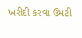ખરીદી કરવા ઉમટી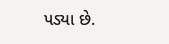પડ્યા છે.